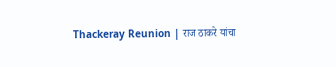Thackeray Reunion | राज ठाकरे यांचा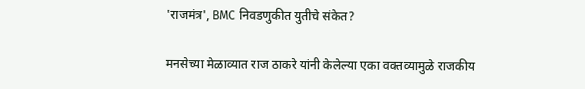'राजमंत्र', BMC निवडणुकीत युतीचे संकेत?

मनसेच्या मेळाव्यात राज ठाकरे यांनी केलेल्या एका वक्तव्यामुळे राजकीय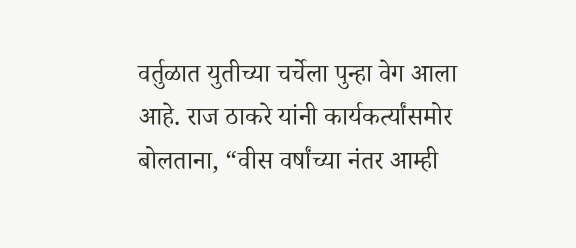वर्तुळात युतीच्या चर्चेला पुन्हा वेग आला आहे. राज ठाकरे यांनी कार्यकर्त्यांसमोर बोलताना, “वीस वर्षांच्या नंतर आम्ही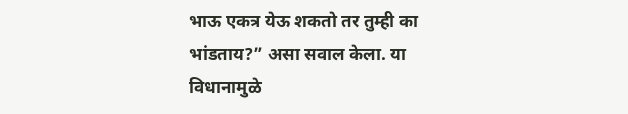भाऊ एकत्र येऊ शकतो तर तुम्ही का भांडताय?” असा सवाल केला. या विधानामुळे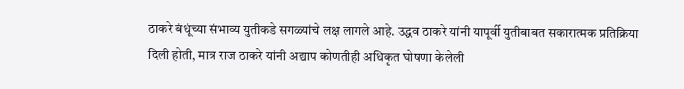ठाकरे बंधूंच्या संभाव्य युतीकडे सगळ्यांचे लक्ष लागले आहे. उद्धव ठाकरे यांनी यापूर्वी युतीबाबत सकारात्मक प्रतिक्रिया दिली होती, मात्र राज ठाकरे यांनी अद्याप कोणतीही अधिकृत घोषणा केलेली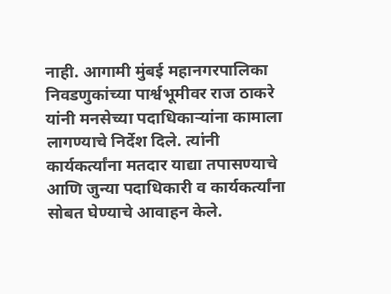नाही. आगामी मुंबई महानगरपालिका निवडणुकांच्या पार्श्वभूमीवर राज ठाकरे यांनी मनसेच्या पदाधिकाऱ्यांना कामाला लागण्याचे निर्देश दिले. त्यांनी कार्यकर्त्यांना मतदार याद्या तपासण्याचे आणि जुन्या पदाधिकारी व कार्यकर्त्यांना सोबत घेण्याचे आवाहन केले.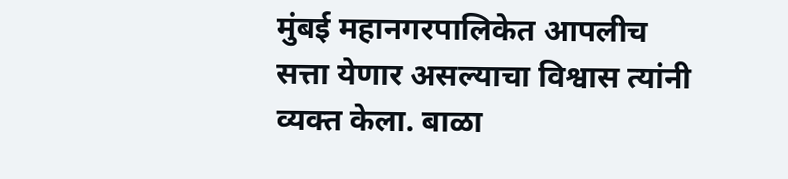मुंबई महानगरपालिकेत आपलीच सत्ता येणार असल्याचा विश्वास त्यांनी व्यक्त केला. बाळा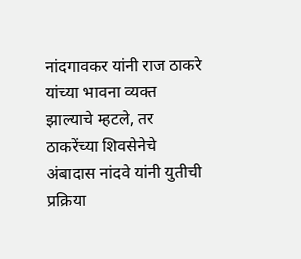नांदगावकर यांनी राज ठाकरे यांच्या भावना व्यक्त झाल्याचे म्हटले, तर ठाकरेंच्या शिवसेनेचे अंबादास नांदवे यांनी युतीची प्रक्रिया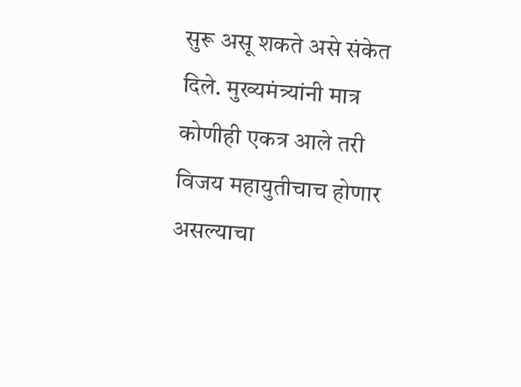सुरू असू शकते असे संकेत दिले. मुख्यमंत्र्यांनी मात्र कोणीही एकत्र आले तरी विजय महायुतीचाच होणार असल्याचा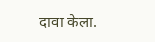दावा केला.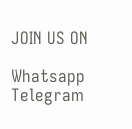JOIN US ON

Whatsapp
Telegram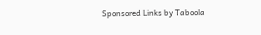Sponsored Links by Taboola